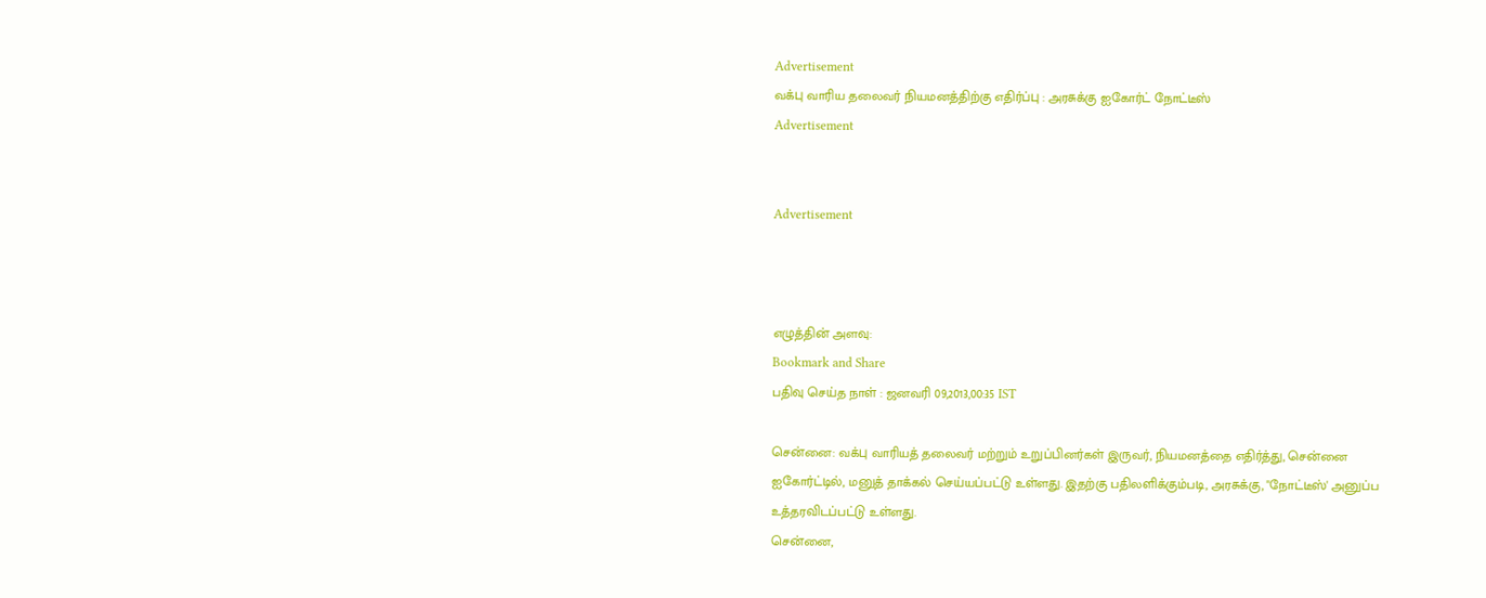Advertisement
வக்பு வாரிய தலைவர் நியமனத்திற்கு எதிர்ப்பு : அரசுக்கு ஐகோர்ட் நோட்டீஸ்
Advertisement


Advertisement



எழுத்தின் அளவு:
Bookmark and Share
பதிவு செய்த நாள் : ஜனவரி 09,2013,00:35 IST

சென்னை: வக்பு வாரியத் தலைவர் மற்றும் உறுப்பினர்கள் இருவர், நியமனத்தை எதிர்த்து, சென்னை ஐகோர்ட்டில், மனுத் தாக்கல் செய்யப்பட்டு உள்ளது. இதற்கு பதிலளிக்கும்படி, அரசுக்கு, "நோட்டீஸ்' அனுப்ப உத்தரவிடப்பட்டு உள்ளது.
சென்னை,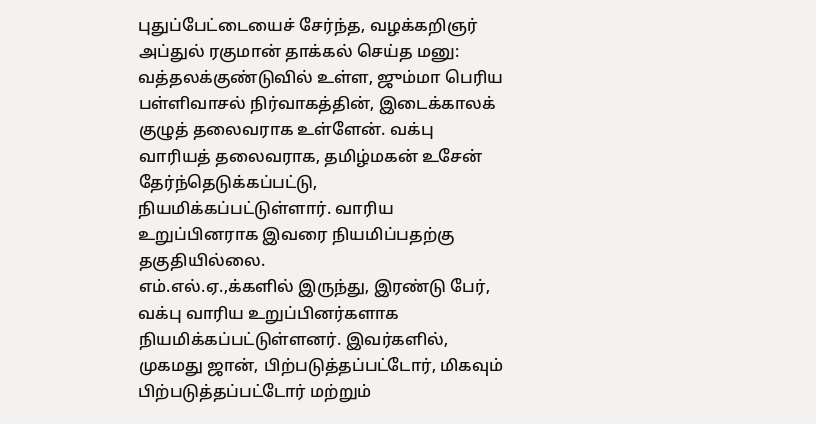புதுப்பேட்டையைச் சேர்ந்த, வழக்கறிஞர் அப்துல் ரகுமான் தாக்கல் செய்த மனு: வத்தலக்குண்டுவில் உள்ள, ஜும்மா பெரிய பள்ளிவாசல் நிர்வாகத்தின், இடைக்காலக் குழுத் தலைவராக உள்ளேன். வக்பு வாரியத் தலைவராக, தமிழ்மகன் உசேன் தேர்ந்தெடுக்கப்பட்டு, நியமிக்கப்பட்டுள்ளார். வாரிய உறுப்பினராக இவரை நியமிப்பதற்கு தகுதியில்லை.
எம்.எல்.ஏ.,க்களில் இருந்து, இரண்டு பேர், வக்பு வாரிய உறுப்பினர்களாக நியமிக்கப்பட்டுள்ளனர். இவர்களில், முகமது ஜான், பிற்படுத்தப்பட்டோர், மிகவும் பிற்படுத்தப்பட்டோர் மற்றும்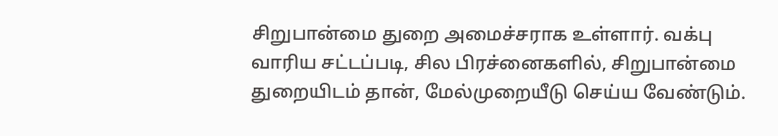சிறுபான்மை துறை அமைச்சராக உள்ளார். வக்பு வாரிய சட்டப்படி, சில பிரச்னைகளில், சிறுபான்மை துறையிடம் தான், மேல்முறையீடு செய்ய வேண்டும்.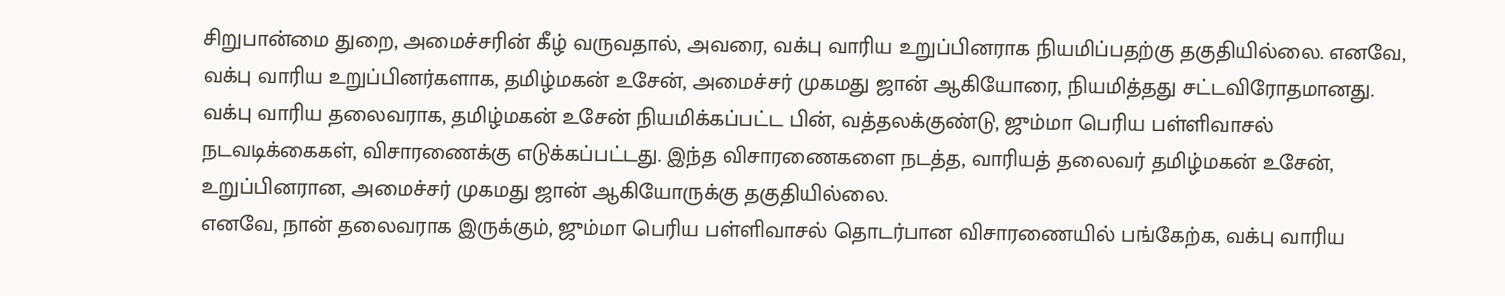சிறுபான்மை துறை, அமைச்சரின் கீழ் வருவதால், அவரை, வக்பு வாரிய உறுப்பினராக நியமிப்பதற்கு தகுதியில்லை. எனவே, வக்பு வாரிய உறுப்பினர்களாக, தமிழ்மகன் உசேன், அமைச்சர் முகமது ஜான் ஆகியோரை, நியமித்தது சட்டவிரோதமானது.
வக்பு வாரிய தலைவராக, தமிழ்மகன் உசேன் நியமிக்கப்பட்ட பின், வத்தலக்குண்டு, ஜும்மா பெரிய பள்ளிவாசல் நடவடிக்கைகள், விசாரணைக்கு எடுக்கப்பட்டது. இந்த விசாரணைகளை நடத்த, வாரியத் தலைவர் தமிழ்மகன் உசேன், உறுப்பினரான, அமைச்சர் முகமது ஜான் ஆகியோருக்கு தகுதியில்லை.
எனவே, நான் தலைவராக இருக்கும், ஜும்மா பெரிய பள்ளிவாசல் தொடர்பான விசாரணையில் பங்கேற்க, வக்பு வாரிய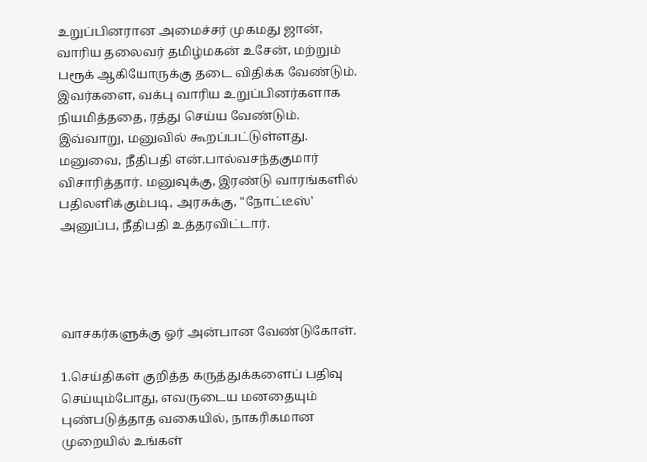உறுப்பினரான அமைச்சர் முகமது ஜான், வாரிய தலைவர் தமிழ்மகன் உசேன், மற்றும் பரூக் ஆகியோருக்கு தடை விதிக்க வேண்டும். இவர்களை, வக்பு வாரிய உறுப்பினர்களாக நியமித்ததை, ரத்து செய்ய வேண்டும்.
இவ்வாறு, மனுவில் கூறப்பட்டுள்ளது. மனுவை, நீதிபதி என்.பால்வசந்தகுமார் விசாரித்தார். மனுவுக்கு, இரண்டு வாரங்களில் பதிலளிக்கும்படி, அரசுக்கு, "நோட்டீஸ்' அனுப்ப, நீதிபதி உத்தரவிட்டார்.




வாசகர்களுக்கு ஓர் அன்பான வேண்டுகோள்.

1.செய்திகள் குறித்த கருத்துக்களைப் பதிவு செய்யும்போது, எவருடைய மனதையும் புண்படுத்தாத வகையில், நாகரிகமான முறையில் உங்கள்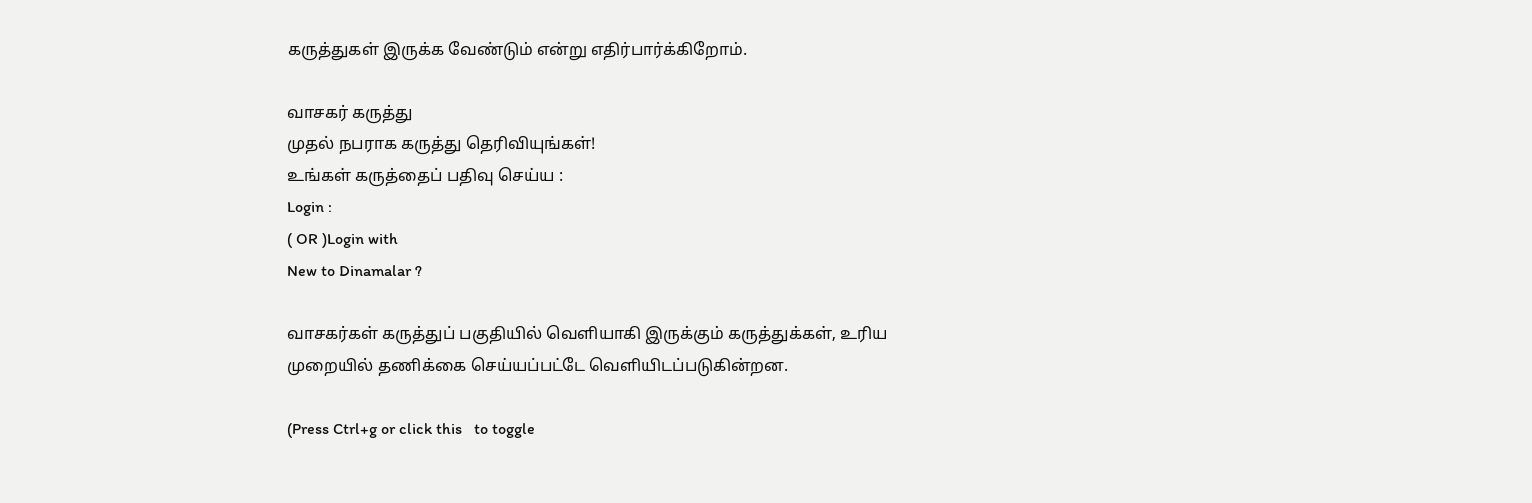கருத்துகள் இருக்க வேண்டும் என்று எதிர்பார்க்கிறோம்.

வாசகர் கருத்து
முதல் நபராக கருத்து தெரிவியுங்கள்!
உங்கள் கருத்தைப் பதிவு செய்ய :
Login :
( OR )Login with
New to Dinamalar ?

வாசகர்கள் கருத்துப் பகுதியில் வெளியாகி இருக்கும் கருத்துக்கள், உரிய முறையில் தணிக்கை செய்யப்பட்டே வெளியி‌டப்படுகின்றன.

(Press Ctrl+g or click this   to toggle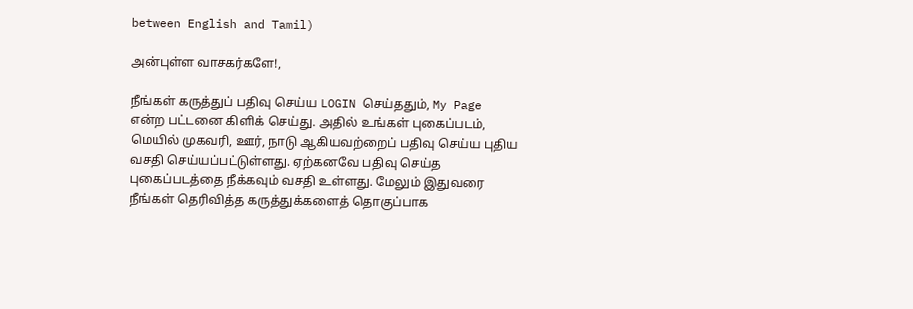between English and Tamil)

அன்புள்ள வாசகர்களே!,

நீங்கள் கருத்துப் பதிவு செய்ய LOGIN செய்ததும், My Page என்ற பட்டனை கிளிக் செய்து. அதில் உங்கள் புகைப்படம், மெயில் முகவரி, ஊர், நாடு ஆகியவற்றைப் பதிவு செய்ய புதிய வசதி செய்யப்பட்டுள்ளது. ஏற்கனவே பதிவு செய்த புகைப்படத்தை நீக்கவும் வசதி உள்ளது. மேலும் இதுவரை நீங்கள் தெரிவித்த கருத்துக்களைத் தொகுப்பாக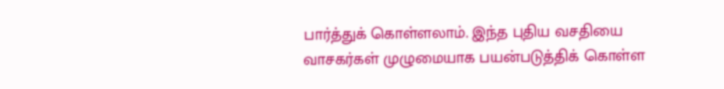பார்த்துக் கொள்ளலாம். இந்த புதிய வசதியை வாசகர்கள் முழுமையாக பயன்படுத்திக் கொள்ள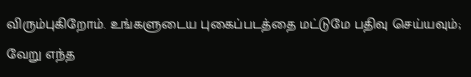விரும்புகிறோம். உங்களுடைய புகைப்படத்தை மட்டுமே பதிவு செய்யவும்; வேறு எந்த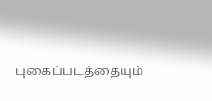புகைப்படத்தையும்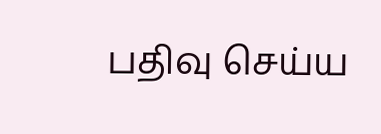பதிவு செய்ய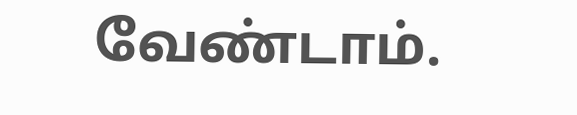வேண்டாம்.